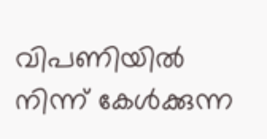വിപണിയിൽ നിന്ന് കേൾക്കുന്ന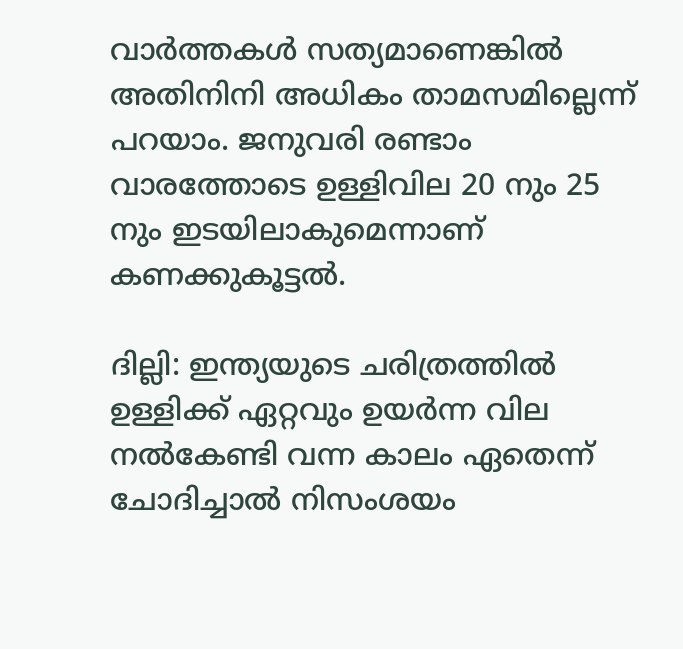വാർത്തകൾ സത്യമാണെങ്കിൽ അതിനിനി അധികം താമസമില്ലെന്ന് പറയാം. ജനുവരി രണ്ടാം വാരത്തോടെ ഉള്ളിവില 20 നും 25 നും ഇടയിലാകുമെന്നാണ് കണക്കുകൂട്ടൽ.

ദില്ലി: ഇന്ത്യയുടെ ചരിത്രത്തിൽ ഉള്ളിക്ക് ഏറ്റവും ഉയർന്ന വില നൽകേണ്ടി വന്ന കാലം ഏതെന്ന് ചോദിച്ചാൽ നിസംശയം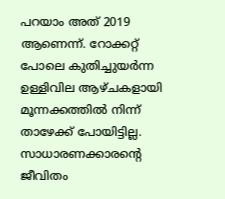പറയാം അത് 2019 ആണെന്ന്. റോക്കറ്റ് പോലെ കുതിച്ചുയർന്ന ഉള്ളിവില ആഴ്ചകളായി മൂന്നക്കത്തിൽ നിന്ന് താഴേക്ക് പോയിട്ടില്ല. സാധാരണക്കാരന്റെ ജീവിതം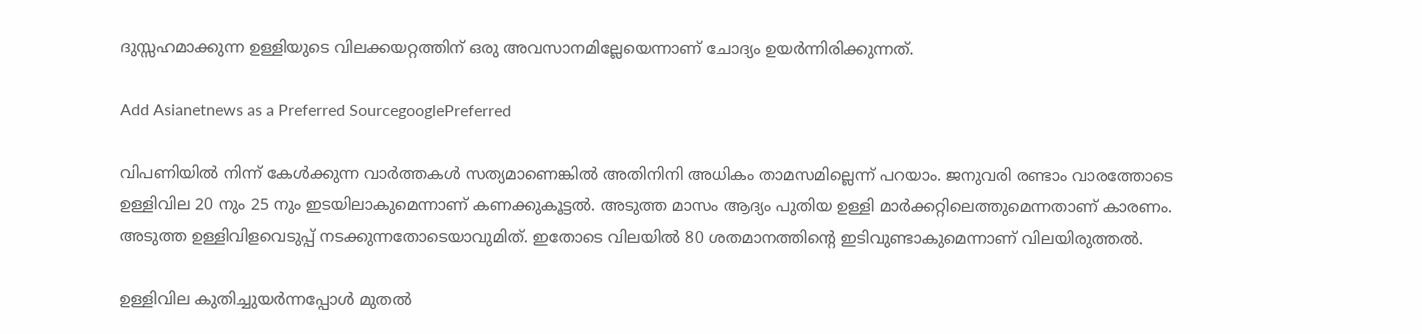ദുസ്സഹമാക്കുന്ന ഉള്ളിയുടെ വിലക്കയറ്റത്തിന് ഒരു അവസാനമില്ലേയെന്നാണ് ചോദ്യം ഉയർന്നിരിക്കുന്നത്.

Add Asianetnews as a Preferred SourcegooglePreferred

വിപണിയിൽ നിന്ന് കേൾക്കുന്ന വാർത്തകൾ സത്യമാണെങ്കിൽ അതിനിനി അധികം താമസമില്ലെന്ന് പറയാം. ജനുവരി രണ്ടാം വാരത്തോടെ ഉള്ളിവില 20 നും 25 നും ഇടയിലാകുമെന്നാണ് കണക്കുകൂട്ടൽ. അടുത്ത മാസം ആദ്യം പുതിയ ഉള്ളി മാർക്കറ്റിലെത്തുമെന്നതാണ് കാരണം. അടുത്ത ഉള്ളിവിളവെടുപ്പ് നടക്കുന്നതോടെയാവുമിത്. ഇതോടെ വിലയിൽ 80 ശതമാനത്തിന്റെ ഇടിവുണ്ടാകുമെന്നാണ് വിലയിരുത്തൽ.

ഉള്ളിവില കുതിച്ചുയർന്നപ്പോൾ മുതൽ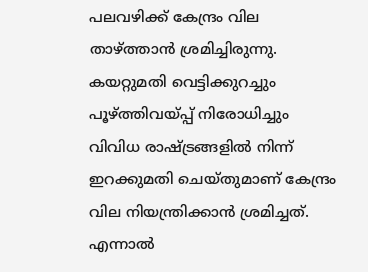പലവഴിക്ക് കേന്ദ്രം വില താഴ്ത്താൻ ശ്രമിച്ചിരുന്നു. കയറ്റുമതി വെട്ടിക്കുറച്ചും പൂഴ്ത്തിവയ്പ്പ് നിരോധിച്ചും വിവിധ രാഷ്ട്രങ്ങളിൽ നിന്ന് ഇറക്കുമതി ചെയ്‌തുമാണ് കേന്ദ്രം വില നിയന്ത്രിക്കാൻ ശ്രമിച്ചത്. എന്നാൽ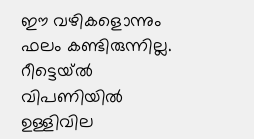ഈ വഴികളൊന്നും ഫലം കണ്ടിരുന്നില്ല. റീട്ടെയ്ൽ വിപണിയിൽ ഉള്ളിവില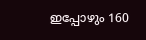ഇപ്പോഴും 160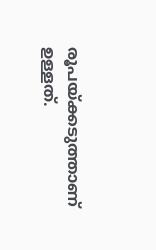രൂപയ്ക്കടുത്താണ് ഉള്ളത്.